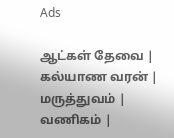Ads

ஆட்கள் தேவை | கல்யாண வரன் | மருத்துவம் | வணிகம் |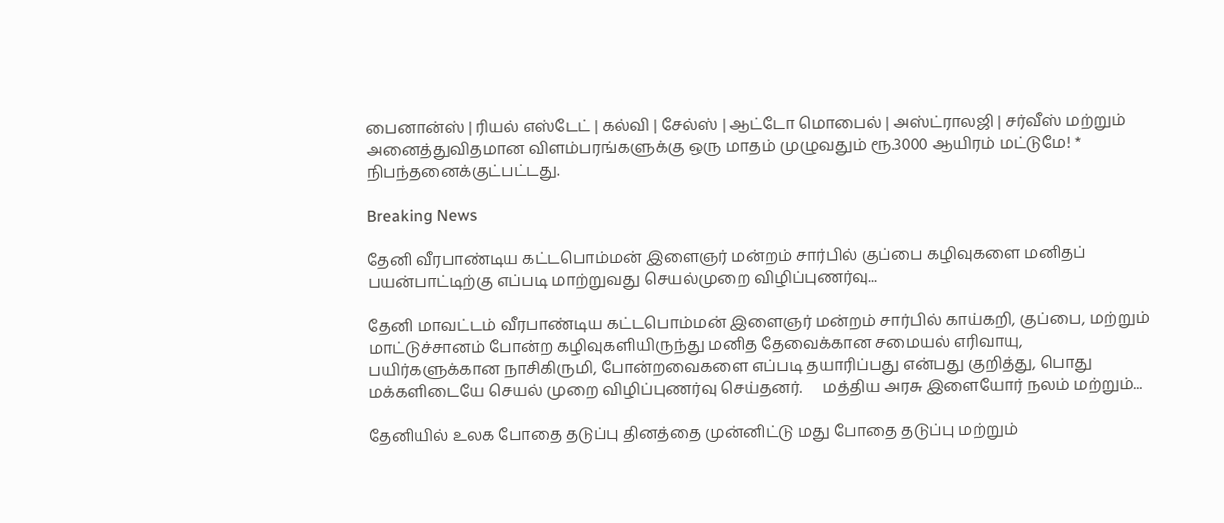பைனான்ஸ் | ரியல் எஸ்டேட் | கல்வி | சேல்ஸ் | ஆட்டோ மொபைல் | அஸ்ட்ராலஜி | சர்வீஸ் மற்றும் அனைத்துவிதமான விளம்பரங்களுக்கு ஒரு மாதம் முழுவதும் ரூ.3000 ஆயிரம் மட்டுமே! * நிபந்தனைக்குட்பட்டது.

Breaking News

தேனி வீரபாண்டிய கட்டபொம்மன் இளைஞர் மன்றம் சார்பில் குப்பை கழிவுகளை மனிதப் பயன்பாட்டிற்கு எப்படி மாற்றுவது செயல்முறை விழிப்புணர்வு...

தேனி மாவட்டம் வீரபாண்டிய கட்டபொம்மன் இளைஞர் மன்றம் சார்பில் காய்கறி, குப்பை, மற்றும் மாட்டுச்சானம் போன்ற கழிவுகளியிருந்து மனித தேவைக்கான சமையல் எரிவாயு, பயிர்களுக்கான நாசிகிருமி, போன்றவைகளை எப்படி தயாரிப்பது என்பது குறித்து, பொது மக்களிடையே செயல் முறை விழிப்புணர்வு செய்தனர்.     மத்திய அரசு இளையோர் நலம் மற்றும்...

தேனியில் உலக போதை தடுப்பு தினத்தை முன்னிட்டு மது போதை தடுப்பு மற்றும்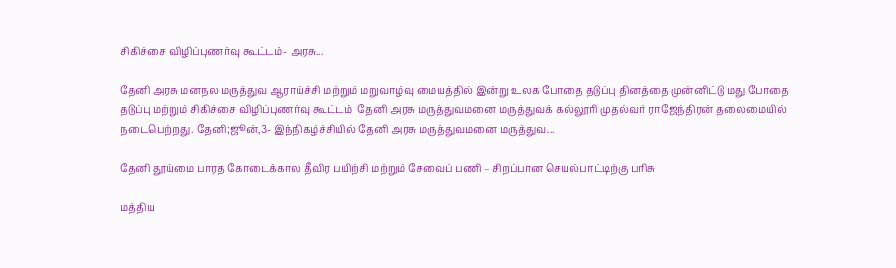சிகிச்சை விழிப்புணர்வு கூட்டம்- அரசு...

தேனி அரசு மனநல மருத்துவ ஆராய்ச்சி மற்றும் மறுவாழ்வு மையத்தில் இன்று உலக போதை தடுப்பு தினத்தை முன்னிட்டு மது போதை தடுப்பு மற்றும் சிகிச்சை விழிப்புணர்வு கூட்டம்  தேனி அரசு மருத்துவமனை மருத்துவக் கல்லூரி முதல்வர் ராஜேந்திரன் தலைமையில் நடைபெற்றது. தேனி;ஜூன்,3- இந்நிகழ்ச்சியில் தேனி அரசு மருத்துவமனை மருத்துவ...

தேனி தூய்மை பாரத கோடைக்கால தீவிர பயிற்சி மற்றும் சேவைப் பணி – சிறப்பான செயல்பாட்டிற்கு பரிசு

மத்திய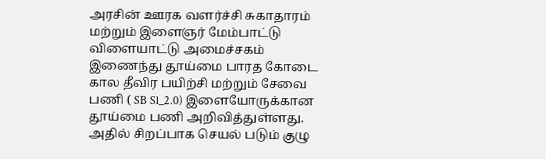அரசின் ஊரக வளர்ச்சி சுகாதாரம் மற்றும் இளைஞர் மேம்பாட்டு விளையாட்டு அமைச்சகம் இணைந்து தூய்மை பாரத கோடை கால தீவிர பயிற்சி மற்றும் சேவை பணி ( SB Sl_2.0) இளையோருக்கான தூய்மை பணி அறிவித்துள்ளது.  அதில் சிறப்பாக செயல் படும் குழு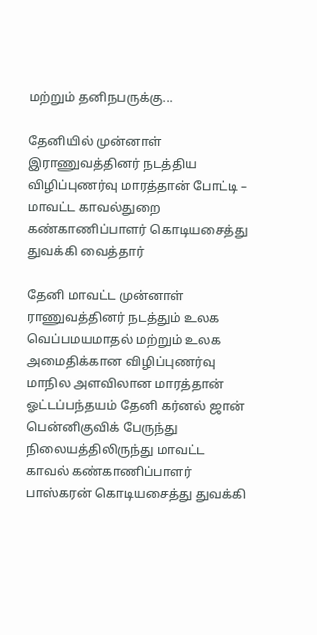மற்றும் தனிநபருக்கு...

தேனியில் முன்னாள் இராணுவத்தினர் நடத்திய விழிப்புணர்வு மாரத்தான் போட்டி – மாவட்ட காவல்துறை கண்காணிப்பாளர் கொடியசைத்து துவக்கி வைத்தார்

தேனி மாவட்ட முன்னாள் ராணுவத்தினர் நடத்தும் உலக வெப்பமயமாதல் மற்றும் உலக அமைதிக்கான விழிப்புணர்வு மாநில அளவிலான மாரத்தான் ஓட்டப்பந்தயம் தேனி கர்னல் ஜான் பென்னிகுவிக் பேருந்து நிலையத்திலிருந்து மாவட்ட காவல் கண்காணிப்பாளர் பாஸ்கரன் கொடியசைத்து துவக்கி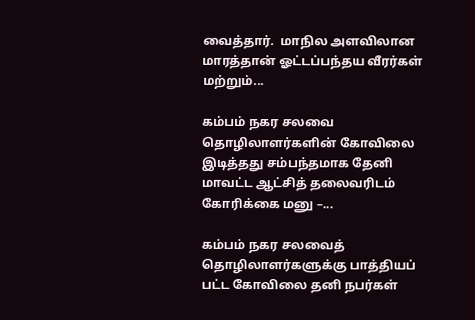வைத்தார்.  மாநில அளவிலான மாரத்தான் ஓட்டப்பந்தய வீரர்கள் மற்றும்...

கம்பம் நகர சலவை தொழிலாளர்களின் கோவிலை இடித்தது சம்பந்தமாக தேனி மாவட்ட ஆட்சித் தலைவரிடம் கோரிக்கை மனு –...

கம்பம் நகர சலவைத் தொழிலாளர்களுக்கு பாத்தியப் பட்ட கோவிலை தனி நபர்கள்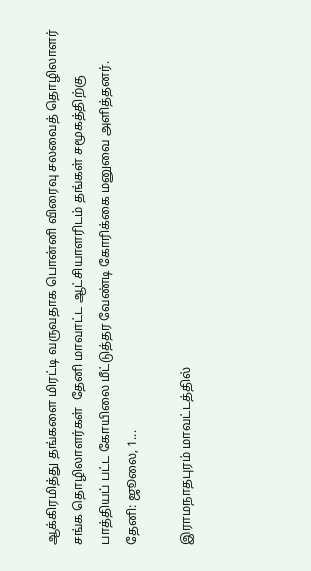ஆக்கிரமித்து தங்களை மிரட்டி வருவதாக பொன்னி விரைவு சலவைத் தொழிலாளர் சங்க தொழிலாளர்கள்  தேனி மாவாட்ட ஆட்சியாளரிடம் தங்கள் சமூகத்திற்கு பாத்தியப் பட்ட கோயிலை மீட்டுத்தர வேண்டி கோரிக்கை மனுவை அளித்தனர். தேனி: ஜூலை, 1...

இராமநாதபுரம் மாவட்டத்தில்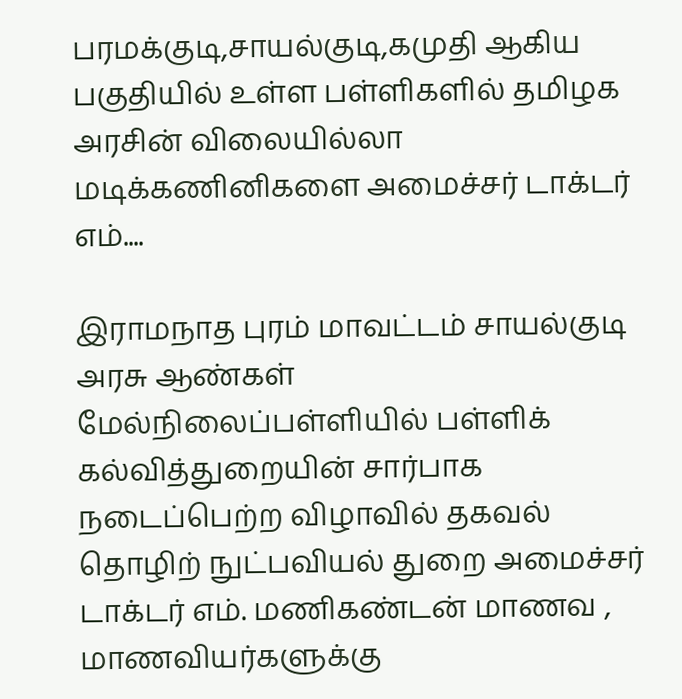பரமக்குடி,சாயல்குடி,கமுதி ஆகிய பகுதியில் உள்ள பள்ளிகளில் தமிழக அரசின் விலையில்லா மடிக்கணினிகளை அமைச்சர் டாக்டர் எம்....

இராமநாத புரம் மாவட்டம் சாயல்குடி அரசு ஆண்கள் மேல்நிலைப்பள்ளியில் பள்ளிக் கல்வித்துறையின் சார்பாக நடைப்பெற்ற விழாவில் தகவல் தொழிற் நுட்பவியல் துறை அமைச்சர் டாக்டர் எம். மணிகண்டன் மாணவ , மாணவியர்களுக்கு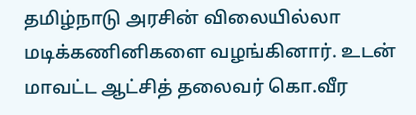தமிழ்நாடு அரசின் விலையில்லா மடிக்கணினிகளை வழங்கினார். உடன் மாவட்ட ஆட்சித் தலைவர் கொ.வீர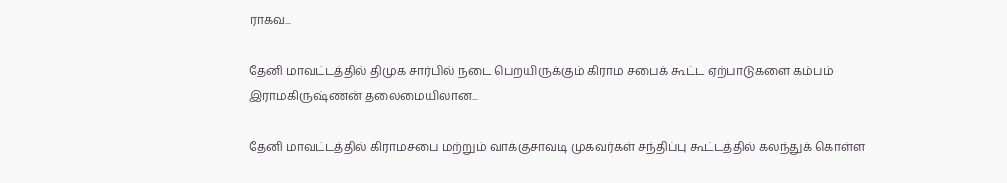ராகவ...

தேனி மாவட்டத்தில் திமுக சார்பில் நடை பெறயிருக்கும் கிராம சபைக் கூட்ட ஏற்பாடுகளை கம்பம் இராமகிருஷ்ணன் தலைமையிலான...

தேனி மாவட்டத்தில் கிராமசபை மற்றும் வாக்குசாவடி முகவர்கள் சந்திப்பு கூட்டத்தில் கலந்துக் கொள்ள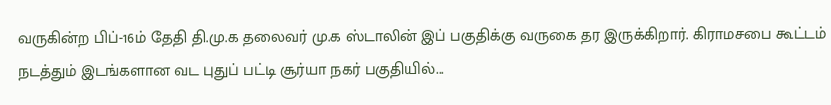வருகின்ற பிப்-16ம் தேதி தி.மு.க தலைவர் மு.க ஸ்டாலின் இப் பகுதிக்கு வருகை தர இருக்கிறார். கிராமசபை கூட்டம் நடத்தும் இடங்களான வட புதுப் பட்டி சூர்யா நகர் பகுதியில்...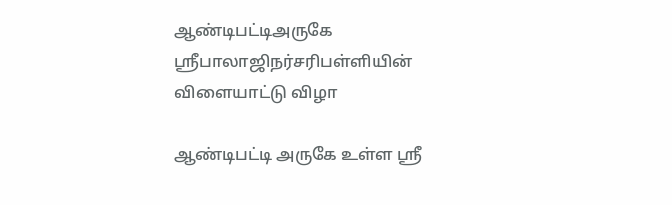ஆண்டிபட்டிஅருகே ஸ்ரீபாலாஜிநர்சரிபள்ளியின் விளையாட்டு விழா

ஆண்டிபட்டி அருகே உள்ள ஸ்ரீ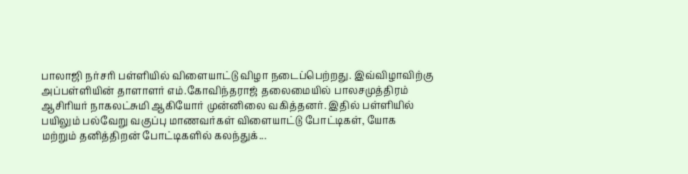பாலாஜி நர்சரி பள்ளியில் விளையாட்டு விழா நடைப்பெற்றது. இவ்விழாவிற்கு அப்பள்ளியின் தாளாளர் எம்.கோவிந்தராஜ் தலைமையில் பாலசமுத்திரம் ஆசிரியர் நாகலட்சுமி ஆகியோர் முன்னிலை வகித்தனர். இதில் பள்ளியில் பயிலும் பல்வேறு வகுப்பு மாணவர்கள் விளையாட்டு போட்டிகள், யோக மற்றும் தனித்திறன் போட்டிகளில் கலந்துக்...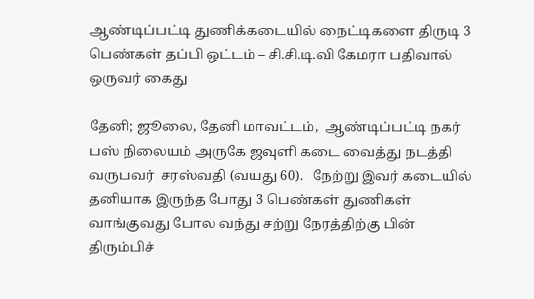ஆண்டிப்பட்டி துணிக்கடையில் நைட்டிகளை திருடி 3 பெண்கள் தப்பி ஒட்டம் – சி.சி.டி.வி கேமரா பதிவால் ஒருவர் கைது

தேனி; ஜூலை, தேனி மாவட்டம்,  ஆண்டிப்பட்டி நகர் பஸ் நிலையம் அருகே ஜவுளி கடை வைத்து நடத்தி வருபவர்  சரஸ்வதி (வயது 60).   நேற்று இவர் கடையில் தனியாக இருந்த போது 3 பெண்கள் துணிகள் வாங்குவது போல வந்து சற்று நேரத்திற்கு பின் திரும்பிச்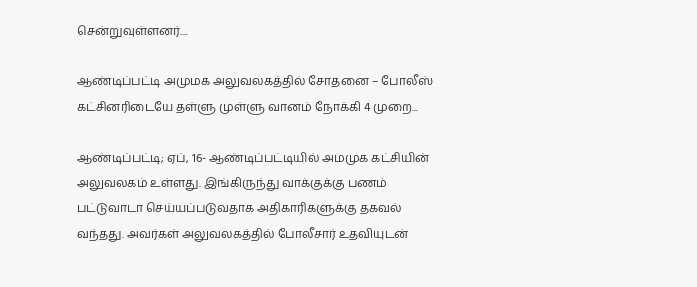சென்றுவுள்ளனர்....

ஆண்டிப்பட்டி அமுமக அலுவலகத்தில் சோதனை – போலீஸ் கட்சினரிடையே தள்ளு முள்ளு வானம் நோக்கி 4 முறை...

ஆண்டிப்பட்டி; ஏப், 16- ஆண்டிப்பட்டியில் அமமுக கட்சியின் அலுவலகம் உள்ளது. இங்கிருந்து வாக்குக்கு பணம் பட்டுவாடா செய்யப்படுவதாக அதிகாரிகளுக்கு தகவல் வந்தது. அவர்கள் அலுவலகத்தில் போலீசார் உதவியுடன்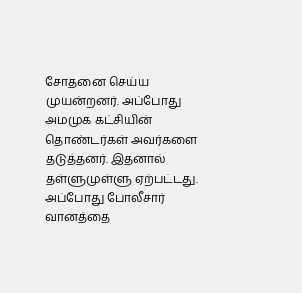சோதனை செய்ய முயன்றனர். அப்போது அமமுக கட்சியின் தொண்டர்கள் அவர்களை தடுத்தனர். இதனால் தள்ளுமுள்ளு ஏற்பட்டது. அப்போது போலீசார் வானத்தை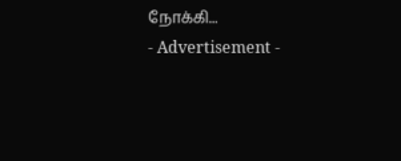நோக்கி...
- Advertisement -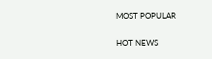MOST POPULAR

HOT NEWS